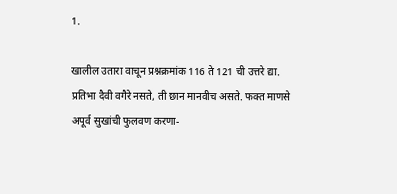1.

खालील उतारा वाचून प्रश्नक्रमांक 116 ते 121 ची उत्तरे द्या. प्रतिभा दैवी वगैरे नसते, ती छान मानवीच असते. फक्त माणसे अपूर्व सुखांची फुलवण करणा-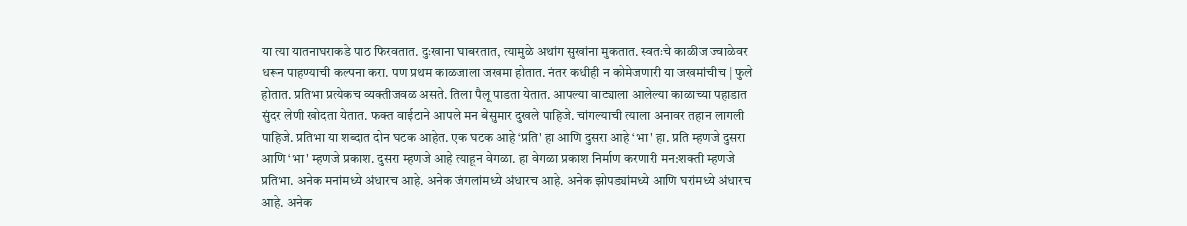या त्या यातनाघराकडे पाठ फिरवतात. दुःखाना घाबरतात, त्यामुळे अथांग सुखांना मुकतात. स्वतःचे काळीज ज्वाळेवर धरून पाहण्याची कल्पना करा. पण प्रथम काळजाला जखमा होतात. नंतर कधीही न कोमेजणारी या जखमांचीच | फुले होतात. प्रतिभा प्रत्येकच व्यक्तीजवळ असते. तिला पैलू पाडता येतात. आपल्या वाट्याला आलेल्या काळाच्या पहाडात सुंदर लेणी खोदता येतात. फक्त वाईटाने आपले मन बेसुमार दुखले पाहिजे. चांगल्याची त्याला अनावर तहान लागली पाहिजे. प्रतिभा या शब्दात दोन घटक आहेत. एक घटक आहे ‘प्रति' हा आणि दुसरा आहे ‘भा' हा. प्रति म्हणजे दुसरा आणि ‘भा' म्हणजे प्रकाश. दुसरा म्हणजे आहे त्याहून वेगळा. हा वेगळा प्रकाश निर्माण करणारी मन:शक्ती म्हणजे प्रतिभा. अनेक मनांमध्ये अंधारच आहे. अनेक जंगलांमध्ये अंधारच आहे. अनेक झोपड्यांमध्ये आणि घरांमध्ये अंधारच आहे. अनेक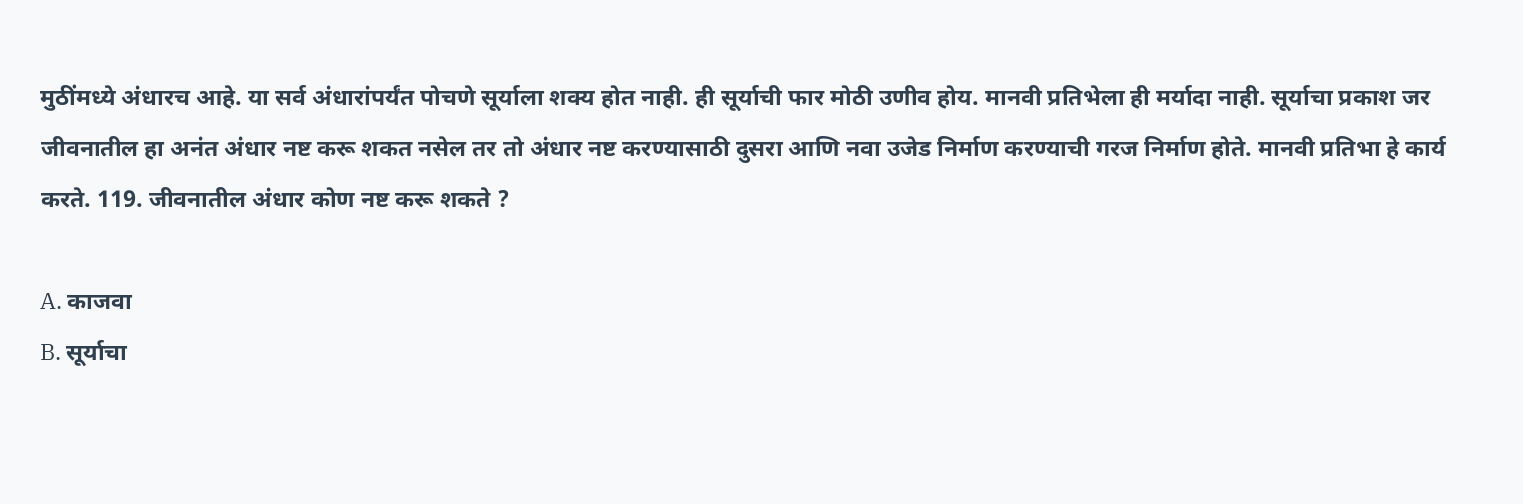मुठींमध्ये अंधारच आहे. या सर्व अंधारांपर्यंत पोचणे सूर्याला शक्य होत नाही. ही सूर्याची फार मोठी उणीव होय. मानवी प्रतिभेला ही मर्यादा नाही. सूर्याचा प्रकाश जर जीवनातील हा अनंत अंधार नष्ट करू शकत नसेल तर तो अंधार नष्ट करण्यासाठी दुसरा आणि नवा उजेड निर्माण करण्याची गरज निर्माण होते. मानवी प्रतिभा हे कार्य करते. 119. जीवनातील अंधार कोण नष्ट करू शकते ?

A. काजवा
B. सूर्याचा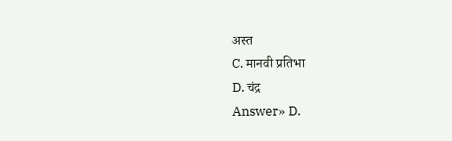अस्त
C. मानवी प्रतिभा
D. चंद्र
Answer» D.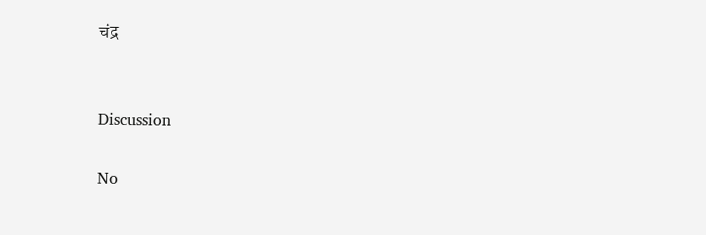चंद्र


Discussion

No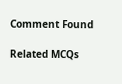Comment Found

Related MCQs